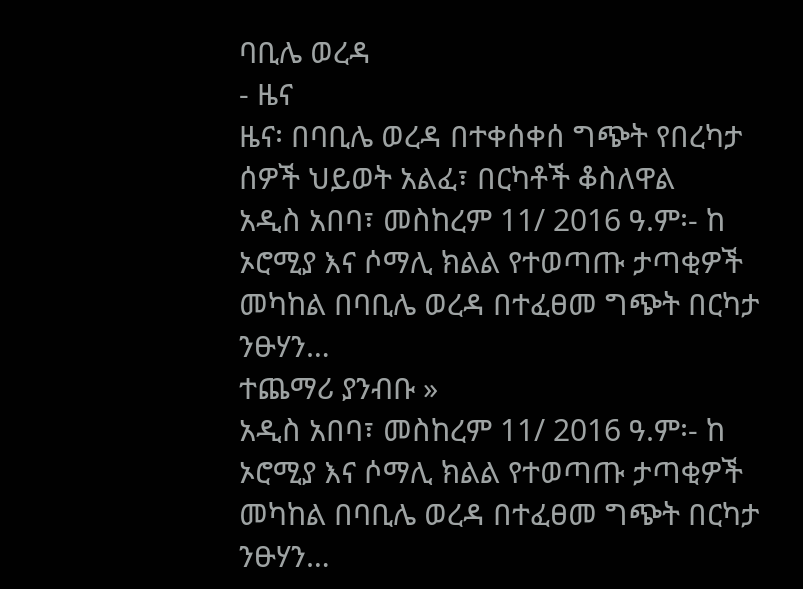ባቢሌ ወረዳ
- ዜና
ዜና፡ በባቢሌ ወረዳ በተቀሰቀሰ ግጭት የበረካታ ሰዎች ህይወት አልፈ፣ በርካቶች ቆስለዋል
አዲስ አበባ፣ መስከረም 11/ 2016 ዓ.ም፡- ከ ኦሮሚያ እና ሶማሊ ክልል የተወጣጡ ታጣቂዎች መካከል በባቢሌ ወረዳ በተፈፀመ ግጭት በርካታ ንፁሃን…
ተጨማሪ ያንብቡ »
አዲስ አበባ፣ መስከረም 11/ 2016 ዓ.ም፡- ከ ኦሮሚያ እና ሶማሊ ክልል የተወጣጡ ታጣቂዎች መካከል በባቢሌ ወረዳ በተፈፀመ ግጭት በርካታ ንፁሃን…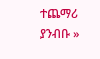ተጨማሪ ያንብቡ »